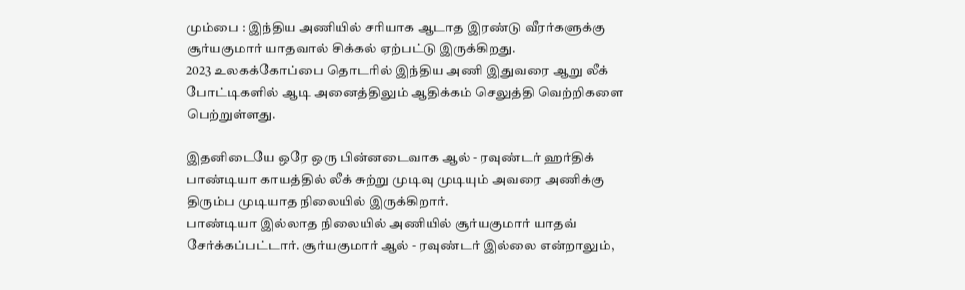மும்பை : இந்திய அணியில் சரியாக ஆடாத இரண்டு வீரர்களுக்கு சூர்யகுமார் யாதவால் சிக்கல் ஏற்பட்டு இருக்கிறது.
2023 உலகக்கோப்பை தொடரில் இந்திய அணி இதுவரை ஆறு லீக் போட்டிகளில் ஆடி அனைத்திலும் ஆதிக்கம் செலுத்தி வெற்றிகளை பெற்றுள்ளது.

இதனிடையே ஒரே ஒரு பின்னடைவாக ஆல் - ரவுண்டர் ஹர்திக் பாண்டியா காயத்தில் லீக் சுற்று முடிவு முடியும் அவரை அணிக்கு திரும்ப முடியாத நிலையில் இருக்கிறார்.
பாண்டியா இல்லாத நிலையில் அணியில் சூர்யகுமார் யாதவ் சேர்க்கப்பட்டார். சூர்யகுமார் ஆல் - ரவுண்டர் இல்லை என்றாலும்,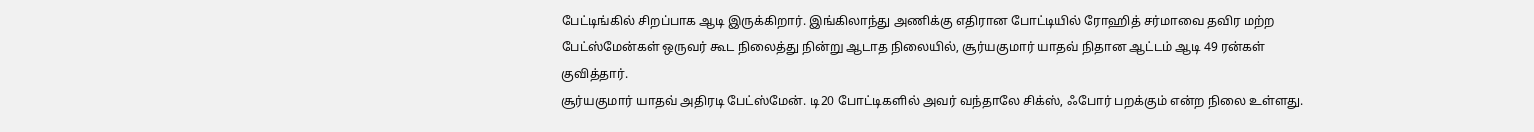பேட்டிங்கில் சிறப்பாக ஆடி இருக்கிறார். இங்கிலாந்து அணிக்கு எதிரான போட்டியில் ரோஹித் சர்மாவை தவிர மற்ற பேட்ஸ்மேன்கள் ஒருவர் கூட நிலைத்து நின்று ஆடாத நிலையில், சூர்யகுமார் யாதவ் நிதான ஆட்டம் ஆடி 49 ரன்கள் குவித்தார்.
சூர்யகுமார் யாதவ் அதிரடி பேட்ஸ்மேன். டி20 போட்டிகளில் அவர் வந்தாலே சிக்ஸ், ஃபோர் பறக்கும் என்ற நிலை உள்ளது.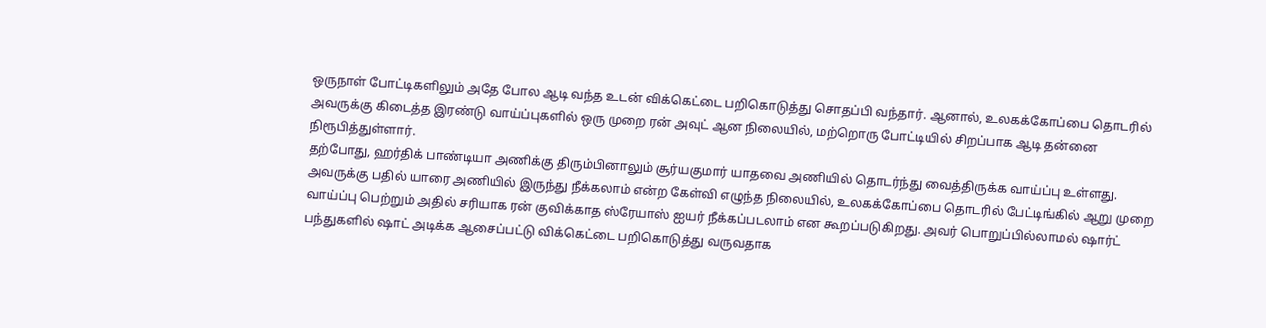ஒருநாள் போட்டிகளிலும் அதே போல ஆடி வந்த உடன் விக்கெட்டை பறிகொடுத்து சொதப்பி வந்தார். ஆனால், உலகக்கோப்பை தொடரில் அவருக்கு கிடைத்த இரண்டு வாய்ப்புகளில் ஒரு முறை ரன் அவுட் ஆன நிலையில், மற்றொரு போட்டியில் சிறப்பாக ஆடி தன்னை நிரூபித்துள்ளார்.
தற்போது, ஹர்திக் பாண்டியா அணிக்கு திரும்பினாலும் சூர்யகுமார் யாதவை அணியில் தொடர்ந்து வைத்திருக்க வாய்ப்பு உள்ளது. அவருக்கு பதில் யாரை அணியில் இருந்து நீக்கலாம் என்ற கேள்வி எழுந்த நிலையில், உலகக்கோப்பை தொடரில் பேட்டிங்கில் ஆறு முறை வாய்ப்பு பெற்றும் அதில் சரியாக ரன் குவிக்காத ஸ்ரேயாஸ் ஐயர் நீக்கப்படலாம் என கூறப்படுகிறது. அவர் பொறுப்பில்லாமல் ஷார்ட் பந்துகளில் ஷாட் அடிக்க ஆசைப்பட்டு விக்கெட்டை பறிகொடுத்து வருவதாக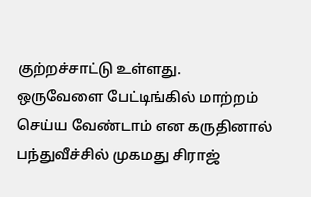குற்றச்சாட்டு உள்ளது.
ஒருவேளை பேட்டிங்கில் மாற்றம் செய்ய வேண்டாம் என கருதினால் பந்துவீச்சில் முகமது சிராஜ்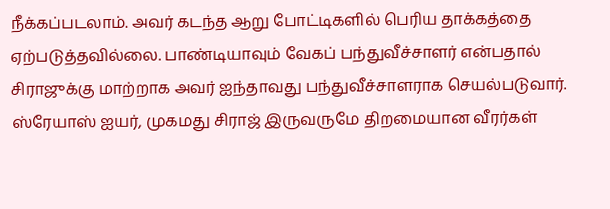நீக்கப்படலாம். அவர் கடந்த ஆறு போட்டிகளில் பெரிய தாக்கத்தை ஏற்படுத்தவில்லை. பாண்டியாவும் வேகப் பந்துவீச்சாளர் என்பதால் சிராஜுக்கு மாற்றாக அவர் ஐந்தாவது பந்துவீச்சாளராக செயல்படுவார். ஸ்ரேயாஸ் ஐயர், முகமது சிராஜ் இருவருமே திறமையான வீரர்கள்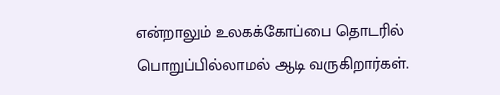என்றாலும் உலகக்கோப்பை தொடரில் பொறுப்பில்லாமல் ஆடி வருகிறார்கள்.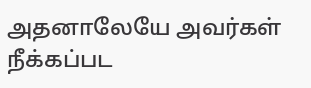அதனாலேயே அவர்கள் நீக்கப்பட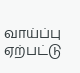வாய்ப்பு ஏற்பட்டு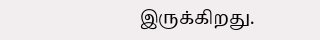இருக்கிறது.